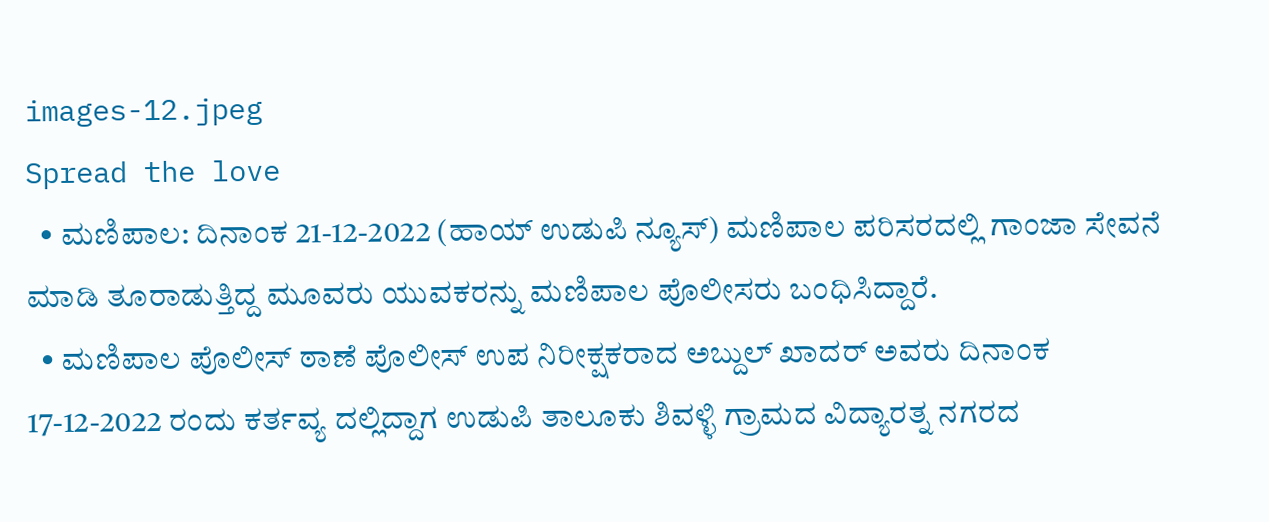images-12.jpeg
Spread the love
  • ಮಣಿಪಾಲ: ದಿನಾಂಕ 21-12-2022 (ಹಾಯ್ ಉಡುಪಿ ನ್ಯೂಸ್) ಮಣಿಪಾಲ ಪರಿಸರದಲ್ಲಿ ಗಾಂಜಾ ಸೇವನೆ ಮಾಡಿ ತೂರಾಡುತ್ತಿದ್ದ ಮೂವರು ಯುವಕರನ್ನು ಮಣಿಪಾಲ ಪೊಲೀಸರು ಬಂಧಿಸಿದ್ದಾರೆ.
  • ಮಣಿಪಾಲ ಪೊಲೀಸ್ ಠಾಣೆ ಪೊಲೀಸ್ ಉಪ ನಿರೀಕ್ಷಕರಾದ ಅಬ್ದುಲ್ ಖಾದರ್ ಅವರು ದಿನಾಂಕ 17-12-2022 ರಂದು ಕರ್ತವ್ಯ ದಲ್ಲಿದ್ದಾಗ ಉಡುಪಿ ತಾಲೂಕು ಶಿವಳ್ಳಿ ಗ್ರಾಮದ ವಿದ್ಯಾರತ್ನ ನಗರದ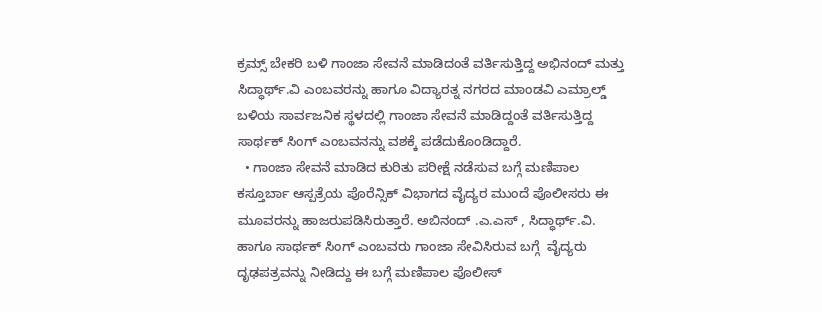ಕ್ರಮ್ಸ್‌ ಬೇಕರಿ ಬಳಿ ಗಾಂಜಾ ಸೇವನೆ ಮಾಡಿದಂತೆ ವರ್ತಿಸುತ್ತಿದ್ದ ಅಭಿನಂದ್ ಮತ್ತು ಸಿದ್ಧಾರ್ಥ್.ವಿ ಎಂಬವರನ್ನು ಹಾಗೂ ವಿದ್ಯಾರತ್ನ ನಗರದ ಮಾಂಡವಿ ಎಮ್ರಾಲ್ಡ್ ಬಳಿಯ ಸಾರ್ವಜನಿಕ ಸ್ಥಳದಲ್ಲಿ ಗಾಂಜಾ ಸೇವನೆ ಮಾಡಿದ್ದಂತೆ ವರ್ತಿಸುತ್ತಿದ್ದ ಸಾರ್ಥಕ್ ಸಿಂಗ್ ಎಂಬವನನ್ನು ವಶಕ್ಕೆ ಪಡೆದುಕೊಂಡಿದ್ದಾರೆ.
  • ಗಾಂಜಾ ಸೇವನೆ ಮಾಡಿದ ಕುರಿತು ಪರೀಕ್ಷೆ ನಡೆಸುವ ಬಗ್ಗೆ ಮಣಿಪಾಲ ಕಸ್ತೂರ್ಬಾ ಆಸ್ಪತ್ರೆಯ ಪೊರೆನ್ಸಿಕ್ ವಿಭಾಗದ ವೈದ್ಯರ ಮುಂದೆ ಪೊಲೀಸರು ಈ ಮೂವರನ್ನು ಹಾಜರುಪಡಿಸಿರುತ್ತಾರೆ. ಅಬಿನಂದ್‌ .ಎ.ಎಸ್‌ , ಸಿದ್ಧಾರ್ಥ್.ವಿ. ಹಾಗೂ ಸಾರ್ಥಕ್ ಸಿಂಗ್ ಎಂಬವರು ಗಾಂಜಾ ಸೇವಿಸಿರುವ ಬಗ್ಗೆ  ವೈದ್ಯರು ದೃಢಪತ್ರವನ್ನು ನೀಡಿದ್ದು ಈ ಬಗ್ಗೆ ಮಣಿಪಾಲ ಪೊಲೀಸ್‌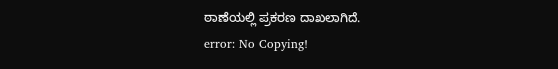ಠಾಣೆಯಲ್ಲಿ ಪ್ರಕರಣ ದಾಖಲಾಗಿದೆ.
error: No Copying!